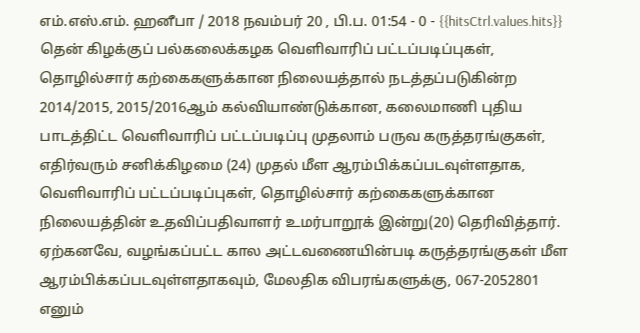எம்.எஸ்.எம். ஹனீபா / 2018 நவம்பர் 20 , பி.ப. 01:54 - 0 - {{hitsCtrl.values.hits}}
தென் கிழக்குப் பல்கலைக்கழக வெளிவாரிப் பட்டப்படிப்புகள், தொழில்சார் கற்கைகளுக்கான நிலையத்தால் நடத்தப்படுகின்ற 2014/2015, 2015/2016ஆம் கல்வியாண்டுக்கான, கலைமாணி புதிய பாடத்திட்ட வெளிவாரிப் பட்டப்படிப்பு முதலாம் பருவ கருத்தரங்குகள், எதிர்வரும் சனிக்கிழமை (24) முதல் மீள ஆரம்பிக்கப்படவுள்ளதாக, வெளிவாரிப் பட்டப்படிப்புகள், தொழில்சார் கற்கைகளுக்கான நிலையத்தின் உதவிப்பதிவாளர் உமர்பாறூக் இன்று(20) தெரிவித்தார்.
ஏற்கனவே, வழங்கப்பட்ட கால அட்டவணையின்படி கருத்தரங்குகள் மீள ஆரம்பிக்கப்படவுள்ளதாகவும், மேலதிக விபரங்களுக்கு, 067-2052801 எனும்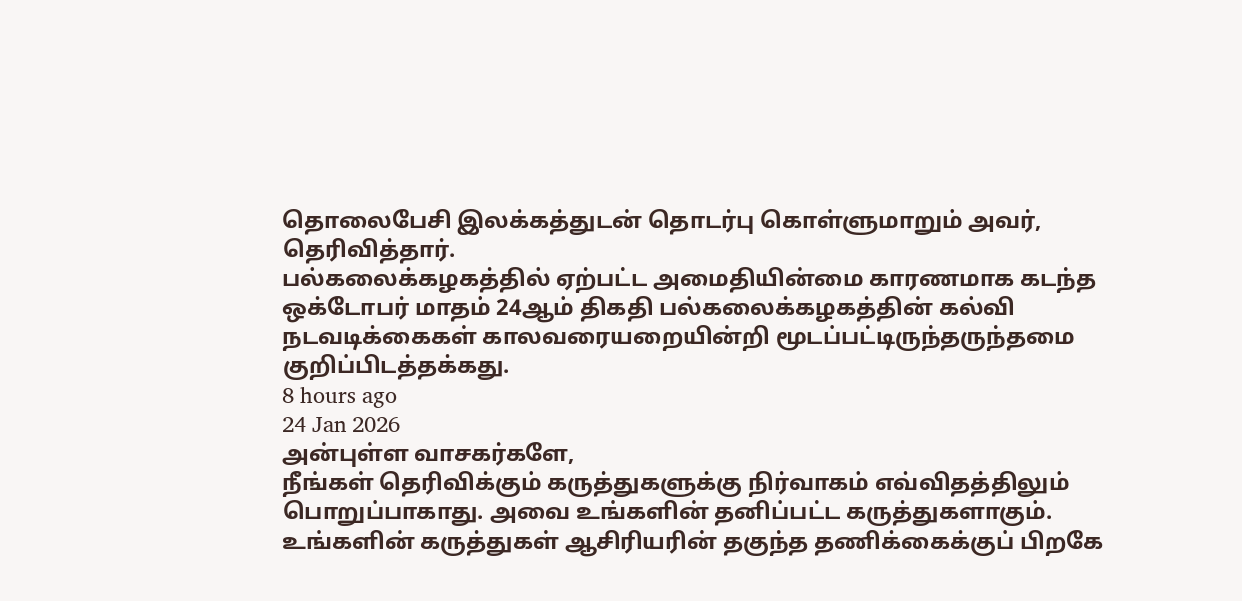தொலைபேசி இலக்கத்துடன் தொடர்பு கொள்ளுமாறும் அவர், தெரிவித்தார்.
பல்கலைக்கழகத்தில் ஏற்பட்ட அமைதியின்மை காரணமாக கடந்த ஒக்டோபர் மாதம் 24ஆம் திகதி பல்கலைக்கழகத்தின் கல்வி நடவடிக்கைகள் காலவரையறையின்றி மூடப்பட்டிருந்தருந்தமை குறிப்பிடத்தக்கது.
8 hours ago
24 Jan 2026
அன்புள்ள வாசகர்களே,
நீங்கள் தெரிவிக்கும் கருத்துகளுக்கு நிர்வாகம் எவ்விதத்திலும் பொறுப்பாகாது. அவை உங்களின் தனிப்பட்ட கருத்துகளாகும். உங்களின் கருத்துகள் ஆசிரியரின் தகுந்த தணிக்கைக்குப் பிறகே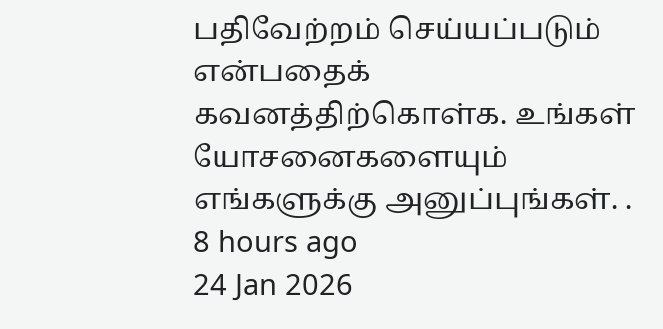பதிவேற்றம் செய்யப்படும் என்பதைக் கவனத்திற்கொள்க. உங்கள் யோசனைகளையும் எங்களுக்கு அனுப்புங்கள். .
8 hours ago
24 Jan 2026